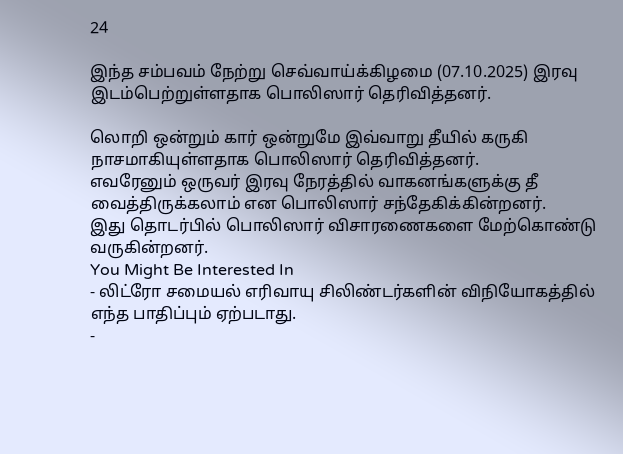24

இந்த சம்பவம் நேற்று செவ்வாய்க்கிழமை (07.10.2025) இரவு இடம்பெற்றுள்ளதாக பொலிஸார் தெரிவித்தனர்.

லொறி ஒன்றும் கார் ஒன்றுமே இவ்வாறு தீயில் கருகி நாசமாகியுள்ளதாக பொலிஸார் தெரிவித்தனர்.
எவரேனும் ஒருவர் இரவு நேரத்தில் வாகனங்களுக்கு தீ வைத்திருக்கலாம் என பொலிஸார் சந்தேகிக்கின்றனர்.
இது தொடர்பில் பொலிஸார் விசாரணைகளை மேற்கொண்டு வருகின்றனர்.
You Might Be Interested In
- லிட்ரோ சமையல் எரிவாயு சிலிண்டர்களின் விநியோகத்தில் எந்த பாதிப்பும் ஏற்படாது.
-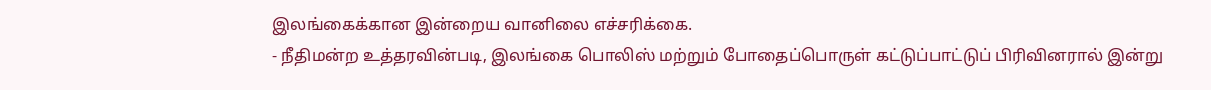இலங்கைக்கான இன்றைய வானிலை எச்சரிக்கை.
- நீதிமன்ற உத்தரவின்படி, இலங்கை பொலிஸ் மற்றும் போதைப்பொருள் கட்டுப்பாட்டுப் பிரிவினரால் இன்று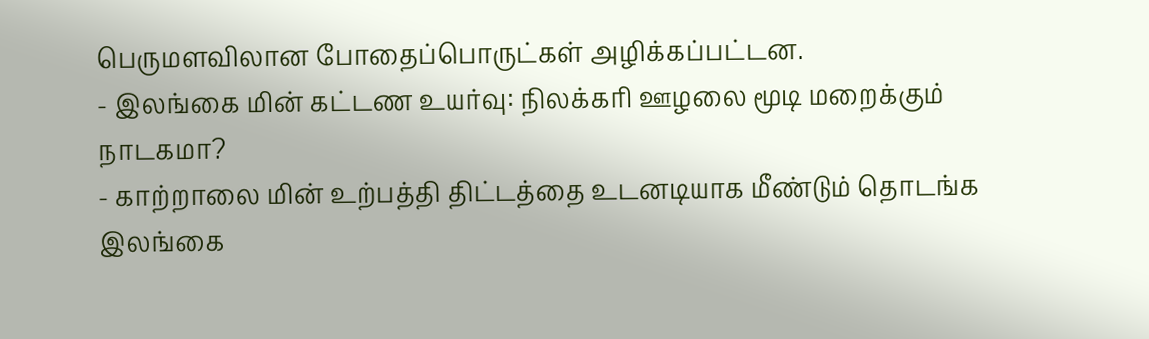பெருமளவிலான போதைப்பொருட்கள் அழிக்கப்பட்டன.
- இலங்கை மின் கட்டண உயர்வு: நிலக்கரி ஊழலை மூடி மறைக்கும் நாடகமா?
- காற்றாலை மின் உற்பத்தி திட்டத்தை உடனடியாக மீண்டும் தொடங்க இலங்கை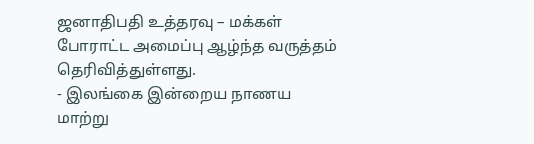ஜனாதிபதி உத்தரவு – மக்கள் போராட்ட அமைப்பு ஆழ்ந்த வருத்தம் தெரிவித்துள்ளது.
- இலங்கை இன்றைய நாணய மாற்று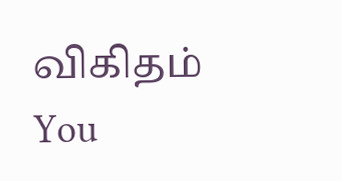விகிதம்
You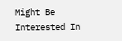Might Be Interested In